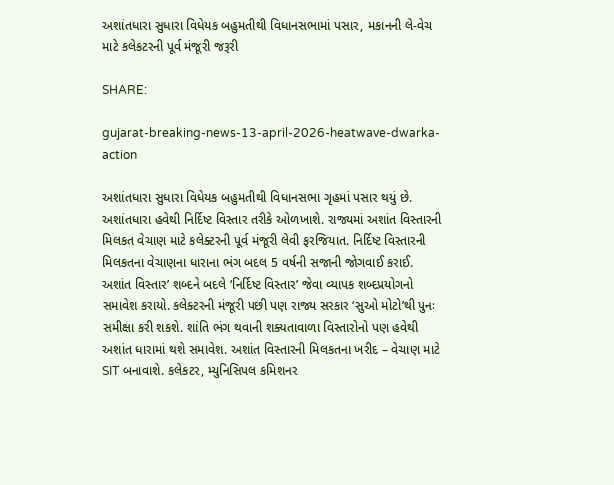અશાંતધારા સુધારા વિધેયક બહુમતીથી વિધાનસભામાં પસાર, મકાનની લે-વેચ માટે કલેકટરની પૂર્વ મંજૂરી જરૂરી

SHARE:

gujarat-breaking-news-13-april-2026-heatwave-dwarka-action

અશાંતધારા સુધારા વિધેયક બહુમતીથી વિધાનસભા ગૃહમાં પસાર થયું છે. અશાંતધારા હવેથી નિર્દિષ્ટ વિસ્તાર તરીકે ઓળખાશે. રાજ્યમાં અશાંત વિસ્તારની મિલકત વેચાણ માટે કલેક્ટરની પૂર્વ મંજૂરી લેવી ફરજિયાત. નિર્દિષ્ટ વિસ્તારની મિલકતના વેચાણના ધારાના ભંગ બદલ 5 વર્ષની સજાની જોગવાઈ કરાઈ. અશાંત વિસ્તાર’ શબ્દને બદલે ‘નિર્દિષ્ટ વિસ્તાર’ જેવા વ્યાપક શબ્દપ્રયોગનો સમાવેશ કરાયો. કલેક્ટરની મંજૂરી પછી પણ રાજ્ય સરકાર ‘સુઓ મોટો’થી પુનઃ સમીક્ષા કરી શકશે. શાંતિ ભંગ થવાની શક્યતાવાળા વિસ્તારોનો પણ હવેથી અશાંત ધારામાં થશે સમાવેશ. અશાંત વિસ્તારની મિલકતના ખરીદ – વેચાણ માટે SIT બનાવાશે. કલેકટર, મ્યુનિસિપલ કમિશનર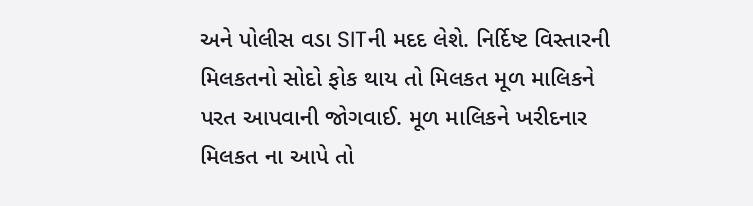અને પોલીસ વડા SITની મદદ લેશે. નિર્દિષ્ટ વિસ્તારની મિલકતનો સોદો ફોક થાય તો મિલકત મૂળ માલિકને પરત આપવાની જોગવાઈ. મૂળ માલિકને ખરીદનાર મિલકત ના આપે તો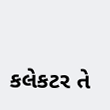કલેકટર તે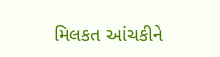મિલકત આંચકીને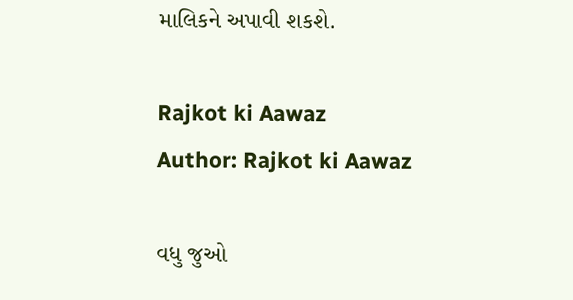માલિકને અપાવી શકશે.

Rajkot ki Aawaz
Author: Rajkot ki Aawaz

વધુ જુઓ